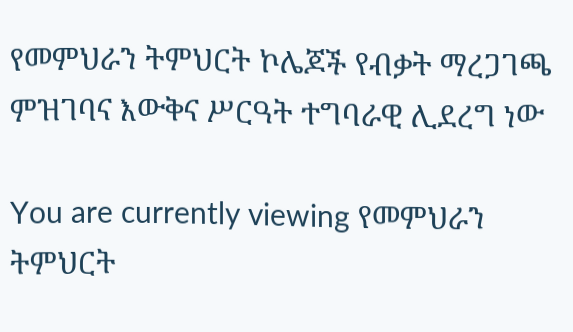የመምህራን ትምህርት ኮሌጆች የብቃት ማረጋገጫ ምዝገባና እውቅና ሥርዓት ተግባራዊ ሊደረግ ነው

You are currently viewing የመምህራን ትምህርት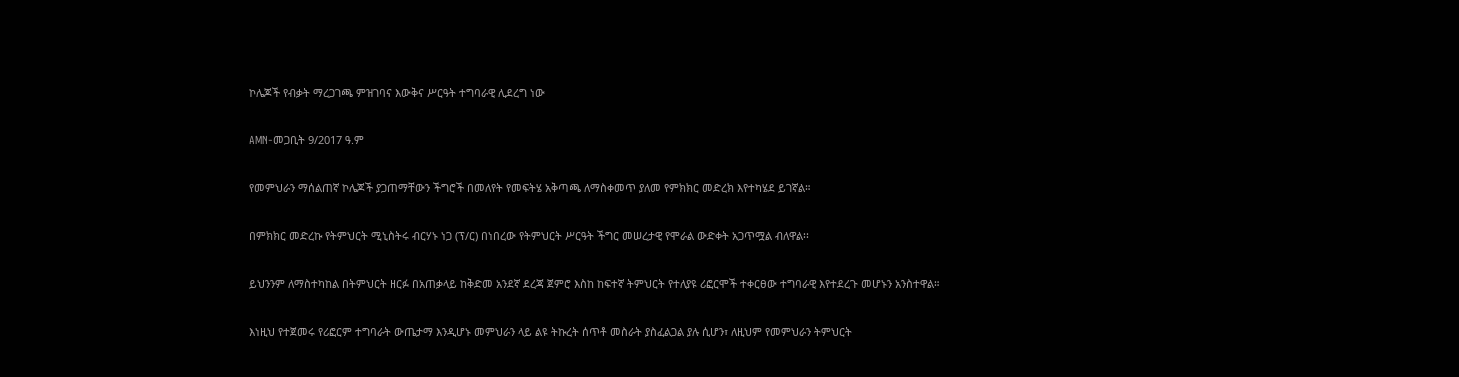ኮሌጆች የብቃት ማረጋገጫ ምዝገባና እውቅና ሥርዓት ተግባራዊ ሊደረግ ነው

AMN-መጋቢት 9/2017 ዓ.ም

የመምህራን ማሰልጠኛ ኮሌጆች ያጋጠማቸውን ችግሮች በመለየት የመፍትሄ አቅጣጫ ለማስቀመጥ ያለመ የምክክር መድረክ እየተካሄደ ይገኛል።

በምክክር መድረኩ የትምህርት ሚኒስትሩ ብርሃኑ ነጋ (ፕ/ር) በነበረው የትምህርት ሥርዓት ችግር መሠረታዊ የሞራል ውድቀት አጋጥሟል ብለዋል፡፡

ይህንንም ለማስተካከል በትምህርት ዘርፉ በአጠቃላይ ከቅድመ አንደኛ ደረጃ ጀምሮ እስከ ከፍተኛ ትምህርት የተለያዩ ሪፎርሞች ተቀርፀው ተግባራዊ እየተደረጉ መሆኑን አንስተዋል።

እነዚህ የተጀመሩ የሪፎርም ተግባራት ውጤታማ እንዲሆኑ መምህራን ላይ ልዩ ትኩረት ሰጥቶ መስራት ያስፈልጋል ያሉ ሲሆን፣ ለዚህም የመምህራን ትምህርት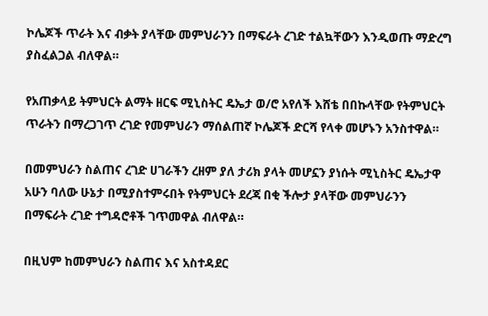ኮሌጆች ጥራት እና ብቃት ያላቸው መምህራንን በማፍራት ረገድ ተልኳቸውን እንዲወጡ ማድረግ ያስፈልጋል ብለዋል።

የአጠቃላይ ትምህርት ልማት ዘርፍ ሚኒስትር ዴኤታ ወ/ሮ አየለች እሸቴ በበኩላቸው የትምህርት ጥራትን በማረጋገጥ ረገድ የመምህራን ማሰልጠኛ ኮሌጆች ድርሻ የላቀ መሆኑን አንስተዋል።

በመምህራን ስልጠና ረገድ ሀገራችን ረዘም ያለ ታሪክ ያላት መሆኗን ያነሱት ሚኒስትር ዴኤታዋ አሁን ባለው ሁኔታ በሚያስተምሩበት የትምህርት ደረጃ በቂ ችሎታ ያላቸው መምህራንን በማፍራት ረገድ ተግዳሮቶች ገጥመዋል ብለዋል።

በዚህም ከመምህራን ስልጠና እና አስተዳደር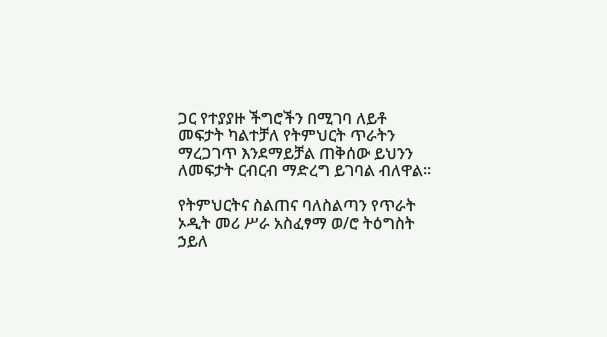ጋር የተያያዙ ችግሮችን በሚገባ ለይቶ መፍታት ካልተቻለ የትምህርት ጥራትን ማረጋገጥ እንደማይቻል ጠቅሰው ይህንን ለመፍታት ርብርብ ማድረግ ይገባል ብለዋል።

የትምህርትና ስልጠና ባለስልጣን የጥራት ኦዲት መሪ ሥራ አስፈፃማ ወ/ሮ ትዕግስት ኃይለ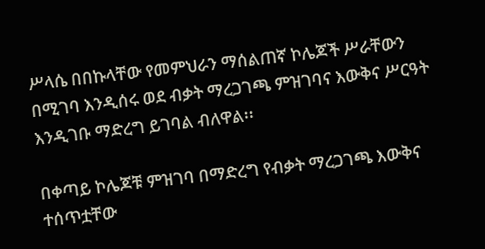ሥላሴ በበኩላቸው የመምህራን ማሰልጠኛ ኮሌጆች ሥራቸውን በሚገባ እንዲሰሩ ወደ ብቃት ማረጋገጫ ምዝገባና እውቅና ሥርዓት እንዲገቡ ማድረግ ይገባል ብለዋል፡፡

በቀጣይ ኮሌጆቹ ምዝገባ በማድረግ የብቃት ማረጋገጫ እውቅና ተሰጥቷቸው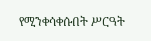የሚንቀሳቀሱበት ሥርዓት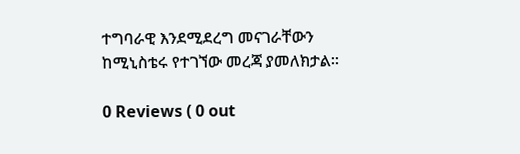ተግባራዊ እንደሚደረግ መናገራቸውን ከሚኒስቴሩ የተገኘው መረጃ ያመለክታል።

0 Reviews ( 0 out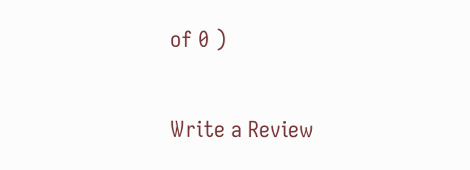of 0 )

Write a Review